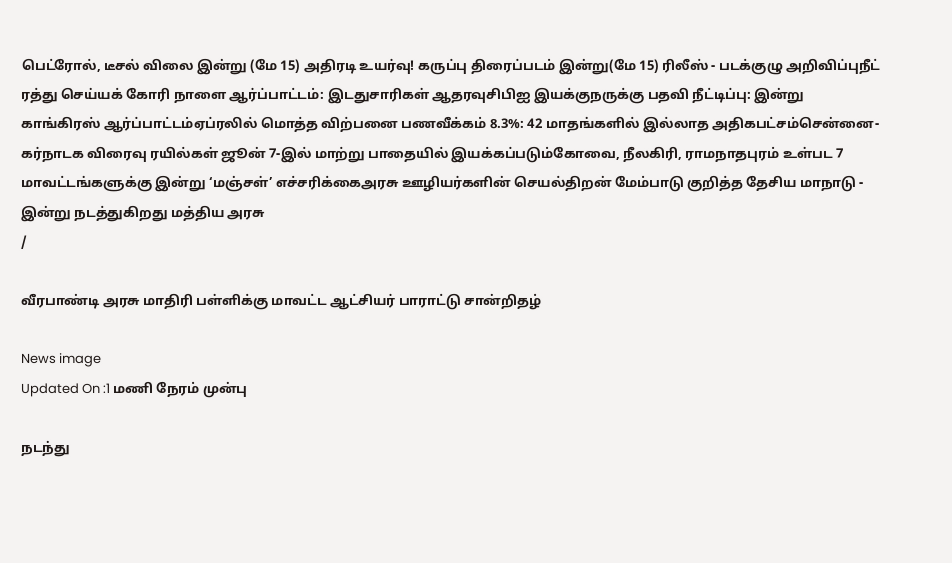பெட்ரோல், டீசல் விலை இன்று (மே 15) அதிரடி உயர்வு! கருப்பு திரைப்படம் இன்று(மே 15) ரிலீஸ் - படக்குழு அறிவிப்புநீட் ரத்து செய்யக் கோரி நாளை ஆர்ப்பாட்டம்: இடதுசாரிகள் ஆதரவுசிபிஐ இயக்குநருக்கு பதவி நீட்டிப்பு: இன்று காங்கிரஸ் ஆர்ப்பாட்டம்ஏப்ரலில் மொத்த விற்பனை பணவீக்கம் 8.3%: 42 மாதங்களில் இல்லாத அதிகபட்சம்சென்னை-கர்நாடக விரைவு ரயில்கள் ஜூன் 7-இல் மாற்று பாதையில் இயக்கப்படும்கோவை, நீலகிரி, ராமநாதபுரம் உள்பட 7 மாவட்டங்களுக்கு இன்று ‘மஞ்சள்’ எச்சரிக்கைஅரசு ஊழியர்களின் செயல்திறன் மேம்பாடு குறித்த தேசிய மாநாடு - இன்று நடத்துகிறது மத்திய அரசு
/

வீரபாண்டி அரசு மாதிரி பள்ளிக்கு மாவட்ட ஆட்சியர் பாராட்டு சான்றிதழ்

News image
Updated On :1 மணி நேரம் முன்பு

நடந்து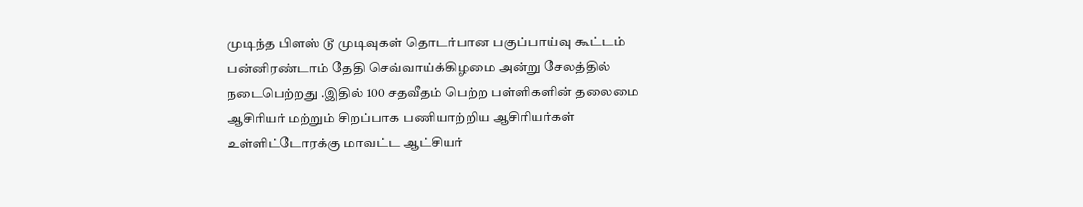முடிந்த பிளஸ் டூ முடிவுகள் தொடர்பான பகுப்பாய்வு கூட்டம் பன்னிரண்டாம் தேதி செவ்வாய்க்கிழமை அன்று சேலத்தில் நடைபெற்றது .இதில் 100 சதவீதம் பெற்ற பள்ளிகளின் தலைமை ஆசிரியர் மற்றும் சிறப்பாக பணியாற்றிய ஆசிரியர்கள் உள்ளிட்டோரக்கு மாவட்ட ஆட்சியர்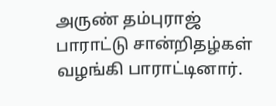அருண் தம்புராஜ் பாராட்டு சான்றிதழ்கள் வழங்கி பாராட்டினார்.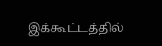இக்கூட்டத்தில்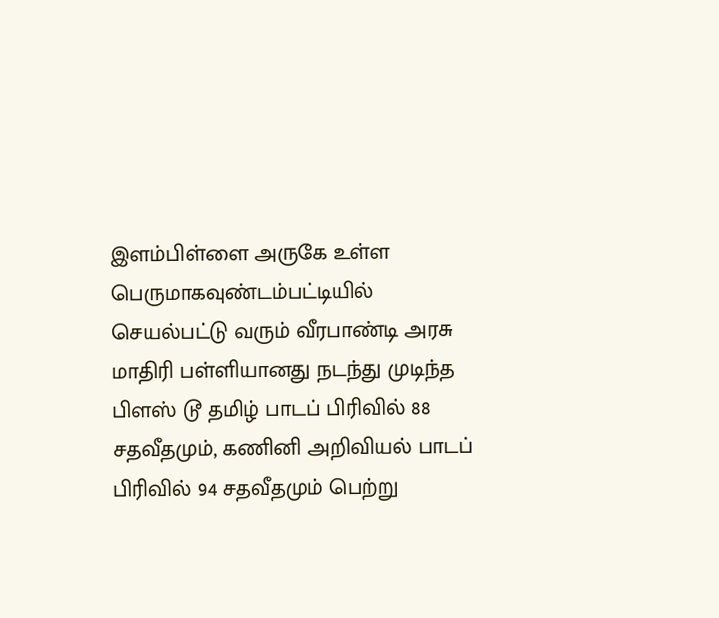இளம்பிள்ளை அருகே உள்ள பெருமாகவுண்டம்பட்டியில் செயல்பட்டு வரும் வீரபாண்டி அரசு மாதிரி பள்ளியானது நடந்து முடிந்த பிளஸ் டூ தமிழ் பாடப் பிரிவில் 88 சதவீதமும், கணினி அறிவியல் பாடப் பிரிவில் 94 சதவீதமும் பெற்று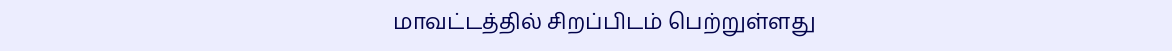மாவட்டத்தில் சிறப்பிடம் பெற்றுள்ளது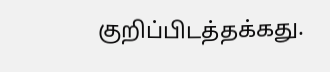குறிப்பிடத்தக்கது.